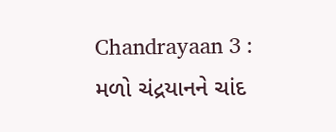Chandrayaan 3 : મળો ચંદ્રયાનને ચાંદ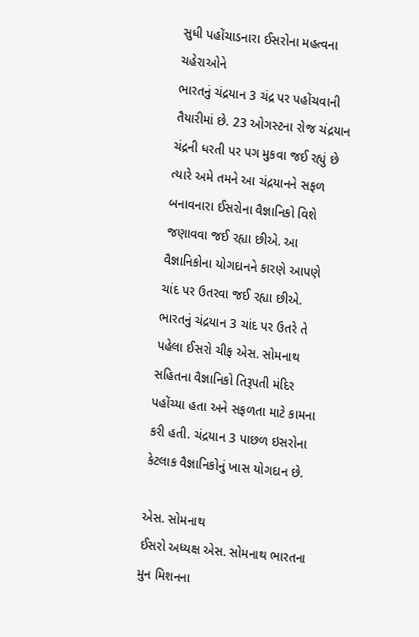સુધી પહોંચાડનારા ઈસરોના મહત્વના ચહેરાઓને
ભારતનું ચંદ્રયાન 3 ચંદ્ર પર પહોંચવાની તૈયારીમાં છે. 23 ઓગસ્ટના રોજ ચંદ્રયાન ચંદ્રની ધરતી પર પગ મુકવા જઈ રહ્યું છે ત્યારે અમે તમને આ ચંદ્રયાનને સફળ બનાવનારા ઈસરોના વૈજ્ઞાનિકો વિશે જણાવવા જઈ રહ્યા છીએ. આ વૈજ્ઞાનિકોના યોગદાનને કારણે આપણે ચાંદ પર ઉતરવા જઈ રહ્યા છીએ.
ભારતનું ચંદ્રયાન 3 ચાંદ પર ઉતરે તે પહેલા ઈસરો ચીફ એસ. સોમનાથ સહિતના વૈજ્ઞાનિકો તિરૂપતી મંદિર પહોંચ્યા હતા અને સફળતા માટે કામના કરી હતી. ચંદ્રયાન 3 પાછળ ઇસરોના કેટલાક વૈજ્ઞાનિકોનું ખાસ યોગદાન છે.

એસ. સોમનાથ
ઈસરો અધ્યક્ષ એસ. સોમનાથ ભારતના મુન મિશનના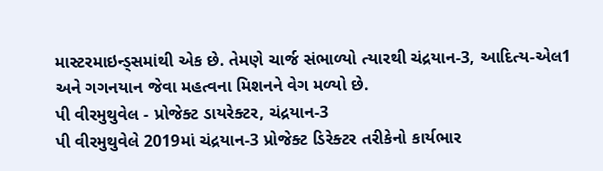માસ્ટરમાઇન્ડ્સમાંથી એક છે. તેમણે ચાર્જ સંભાળ્યો ત્યારથી ચંદ્રયાન-3, આદિત્ય-એલ1 અને ગગનયાન જેવા મહત્વના મિશનને વેગ મળ્યો છે.
પી વીરમુથુવેલ - પ્રોજેક્ટ ડાયરેક્ટર, ચંદ્રયાન-3
પી વીરમુથુવેલે 2019માં ચંદ્રયાન-3 પ્રોજેક્ટ ડિરેક્ટર તરીકેનો કાર્યભાર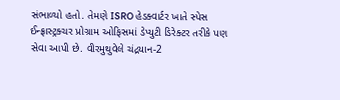સંભાળ્યો હતો. તેમણે ISRO હેડક્વાર્ટર ખાતે સ્પેસ ઈન્ફ્રાસ્ટ્રક્ચર પ્રોગ્રામ ઓફિસમાં ડેપ્યુટી ડિરેક્ટર તરીકે પણ સેવા આપી છે. વીરમુથુવેલે ચંદ્રયાન-2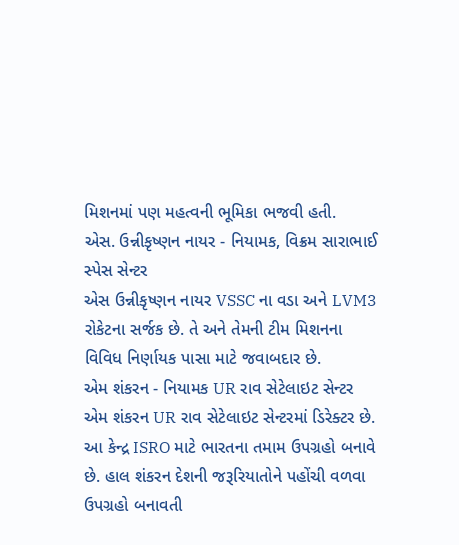મિશનમાં પણ મહત્વની ભૂમિકા ભજવી હતી.
એસ. ઉન્નીકૃષ્ણન નાયર - નિયામક, વિક્રમ સારાભાઈ સ્પેસ સેન્ટર
એસ ઉન્નીકૃષ્ણન નાયર VSSC ના વડા અને LVM3 રોકેટના સર્જક છે. તે અને તેમની ટીમ મિશનના વિવિધ નિર્ણાયક પાસા માટે જવાબદાર છે.
એમ શંકરન - નિયામક UR રાવ સેટેલાઇટ સેન્ટર
એમ શંકરન UR રાવ સેટેલાઇટ સેન્ટરમાં ડિરેક્ટર છે. આ કેન્દ્ર ISRO માટે ભારતના તમામ ઉપગ્રહો બનાવે છે. હાલ શંકરન દેશની જરૂરિયાતોને પહોંચી વળવા ઉપગ્રહો બનાવતી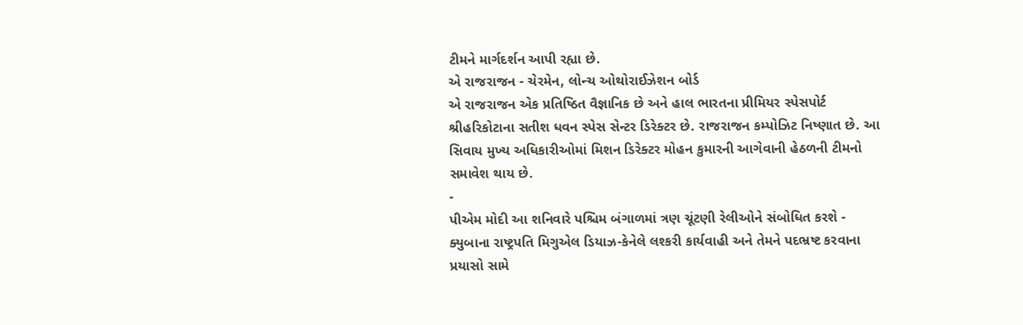ટીમને માર્ગદર્શન આપી રહ્યા છે.
એ રાજરાજન - ચેરમેન, લોન્ચ ઓથોરાઈઝેશન બોર્ડ
એ રાજરાજન એક પ્રતિષ્ઠિત વૈજ્ઞાનિક છે અને હાલ ભારતના પ્રીમિયર સ્પેસપોર્ટ શ્રીહરિકોટાના સતીશ ધવન સ્પેસ સેન્ટર ડિરેક્ટર છે. રાજરાજન કમ્પોઝિટ નિષ્ણાત છે. આ સિવાય મુખ્ય અધિકારીઓમાં મિશન ડિરેક્ટર મોહન કુમારની આગેવાની હેઠળની ટીમનો સમાવેશ થાય છે.
-
પીએમ મોદી આ શનિવારે પશ્ચિમ બંગાળમાં ત્રણ ચૂંટણી રેલીઓને સંબોધિત કરશે -
ક્યુબાના રાષ્ટ્રપતિ મિગુએલ ડિયાઝ-કેનેલે લશ્કરી કાર્યવાહી અને તેમને પદભ્રષ્ટ કરવાના પ્રયાસો સામે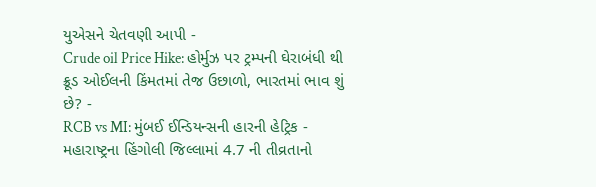યુએસને ચેતવણી આપી -
Crude oil Price Hike: હોર્મુઝ પર ટ્રમ્પની ઘેરાબંધી થી ક્રૂડ ઓઈલની કિંમતમાં તેજ ઉછાળો, ભારતમાં ભાવ શું છે? -
RCB vs MI: મુંબઈ ઈન્ડિયન્સની હારની હેટ્રિક -
મહારાષ્ટ્રના હિંગોલી જિલ્લામાં 4.7 ની તીવ્રતાનો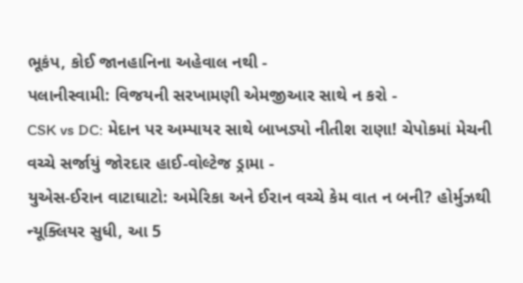ભૂકંપ, કોઈ જાનહાનિના અહેવાલ નથી -
પલાનીસ્વામી: વિજયની સરખામણી એમજીઆર સાથે ન કરો -
CSK vs DC: મેદાન પર અમ્પાયર સાથે બાખડ્યો નીતીશ રાણા! ચેપોકમાં મેચની વચ્ચે સર્જાયું જોરદાર હાઈ-વોલ્ટેજ ડ્રામા -
યુએસ-ઈરાન વાટાઘાટો: અમેરિકા અને ઈરાન વચ્ચે કેમ વાત ન બની? હોર્મુઝથી ન્યૂક્લિયર સુધી, આ 5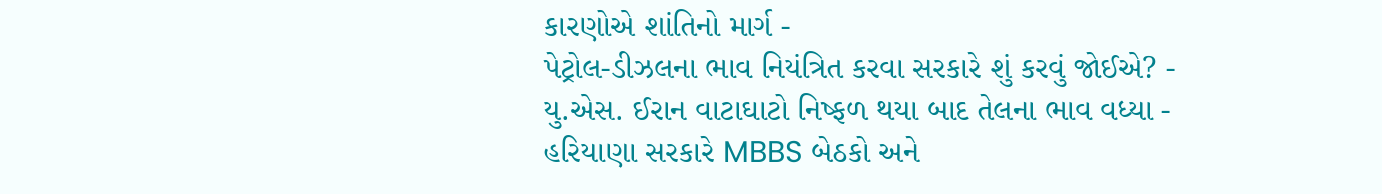કારણોએ શાંતિનો માર્ગ -
પેટ્રોલ-ડીઝલના ભાવ નિયંત્રિત કરવા સરકારે શું કરવું જોઈએ? -
યુ.એસ. ઈરાન વાટાઘાટો નિષ્ફળ થયા બાદ તેલના ભાવ વધ્યા -
હરિયાણા સરકારે MBBS બેઠકો અને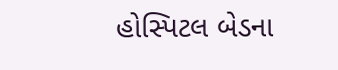હોસ્પિટલ બેડના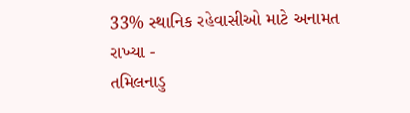33% સ્થાનિક રહેવાસીઓ માટે અનામત રાખ્યા -
તમિલનાડુ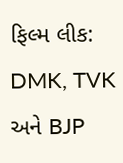ફિલ્મ લીક: DMK, TVK અને BJP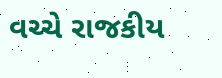વચ્ચે રાજકીય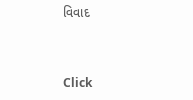વિવાદ



Click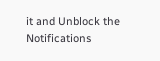it and Unblock the Notifications